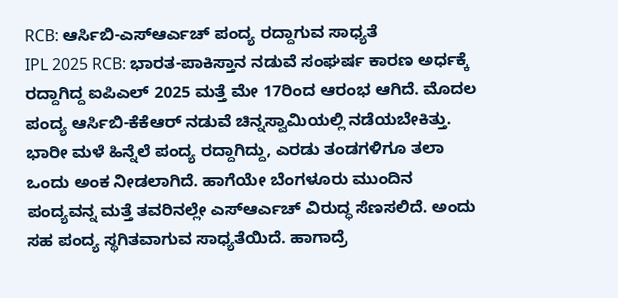RCB: ಆರ್ಸಿಬಿ-ಎಸ್ಆರ್ಎಚ್ ಪಂದ್ಯ ರದ್ದಾಗುವ ಸಾಧ್ಯತೆ
IPL 2025 RCB: ಭಾರತ-ಪಾಕಿಸ್ತಾನ ನಡುವೆ ಸಂಘರ್ಷ ಕಾರಣ ಅರ್ಧಕ್ಕೆ ರದ್ದಾಗಿದ್ದ ಐಪಿಎಲ್ 2025 ಮತ್ತೆ ಮೇ 17ರಿಂದ ಆರಂಭ ಆಗಿದೆ. ಮೊದಲ ಪಂದ್ಯ ಆರ್ಸಿಬಿ-ಕೆಕೆಆರ್ ನಡುವೆ ಚಿನ್ನಸ್ವಾಮಿಯಲ್ಲಿ ನಡೆಯಬೇಕಿತ್ತು. ಭಾರೀ ಮಳೆ ಹಿನ್ನೆಲೆ ಪಂದ್ಯ ರದ್ದಾಗಿದ್ದು, ಎರಡು ತಂಡಗಳಿಗೂ ತಲಾ ಒಂದು ಅಂಕ ನೀಡಲಾಗಿದೆ. ಹಾಗೆಯೇ ಬೆಂಗಳೂರು ಮುಂದಿನ ಪಂದ್ಯವನ್ನ ಮತ್ತೆ ತವರಿನಲ್ಲೇ ಎಸ್ಆರ್ಎಚ್ ವಿರುದ್ಧ ಸೆಣಸಲಿದೆ. ಅಂದು ಸಹ ಪಂದ್ಯ ಸ್ಥಗಿತವಾಗುವ ಸಾಧ್ಯತೆಯಿದೆ. ಹಾಗಾದ್ರೆ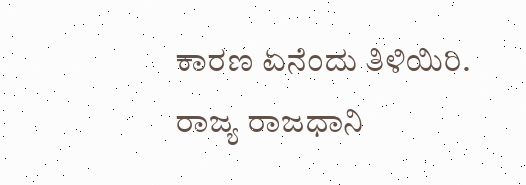ಕಾರಣ ಏನೆಂದು ತಿಳಿಯಿರಿ.
ರಾಜ್ಯ ರಾಜಧಾನಿ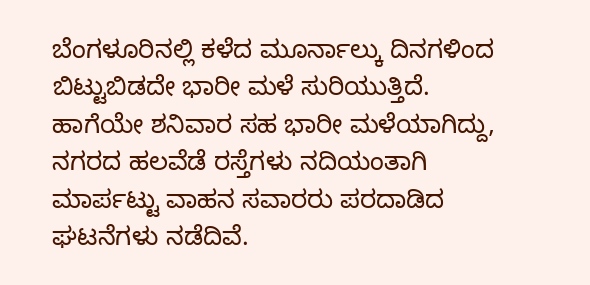ಬೆಂಗಳೂರಿನಲ್ಲಿ ಕಳೆದ ಮೂರ್ನಾಲ್ಕು ದಿನಗಳಿಂದ ಬಿಟ್ಟುಬಿಡದೇ ಭಾರೀ ಮಳೆ ಸುರಿಯುತ್ತಿದೆ. ಹಾಗೆಯೇ ಶನಿವಾರ ಸಹ ಭಾರೀ ಮಳೆಯಾಗಿದ್ದು, ನಗರದ ಹಲವೆಡೆ ರಸ್ತೆಗಳು ನದಿಯಂತಾಗಿ ಮಾರ್ಪಟ್ಟು ವಾಹನ ಸವಾರರು ಪರದಾಡಿದ ಘಟನೆಗಳು ನಡೆದಿವೆ.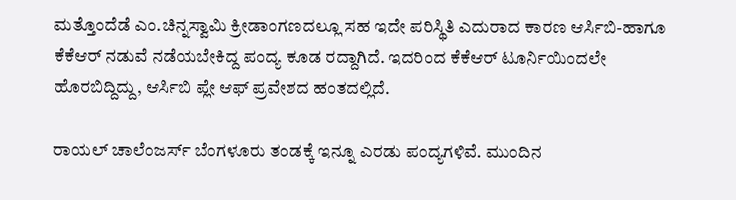ಮತ್ತೊಂದೆಡೆ ಎಂ.ಚಿನ್ನಸ್ವಾಮಿ ಕ್ರೀಡಾಂಗಣದಲ್ಲೂ ಸಹ ಇದೇ ಪರಿಸ್ಥಿತಿ ಎದುರಾದ ಕಾರಣ ಆರ್ಸಿಬಿ-ಹಾಗೂ ಕೆಕೆಆರ್ ನಡುವೆ ನಡೆಯಬೇಕಿದ್ದ ಪಂದ್ಯ ಕೂಡ ರದ್ದಾಗಿದೆ. ಇದರಿಂದ ಕೆಕೆಆರ್ ಟೂರ್ನಿಯಿಂದಲೇ ಹೊರಬಿದ್ದಿದ್ದು, ಆರ್ಸಿಬಿ ಪ್ಲೇ ಆಫ್ ಪ್ರವೇಶದ ಹಂತದಲ್ಲಿದೆ.

ರಾಯಲ್ ಚಾಲೆಂಜರ್ಸ್ ಬೆಂಗಳೂರು ತಂಡಕ್ಕೆ ಇನ್ನೂ ಎರಡು ಪಂದ್ಯಗಳಿವೆ. ಮುಂದಿನ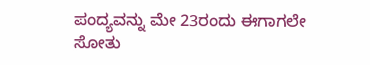ಪಂದ್ಯವನ್ನು ಮೇ 23ರಂದು ಈಗಾಗಲೇ ಸೋತು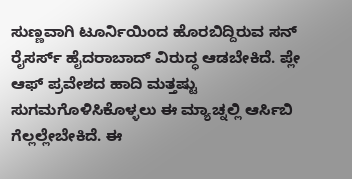ಸುಣ್ಣವಾಗಿ ಟೂರ್ನಿಯಿಂದ ಹೊರಬಿದ್ದಿರುವ ಸನ್ ರೈಸರ್ಸ್ ಹೈದರಾಬಾದ್ ವಿರುದ್ಧ ಆಡಬೇಕಿದೆ. ಪ್ಲೇ ಆಫ್ ಪ್ರವೇಶದ ಹಾದಿ ಮತ್ತಷ್ಟು ಸುಗಮಗೊಳಿಸಿಕೊಳ್ಳಲು ಈ ಮ್ಯಾಚ್ನಲ್ಲಿ ಆರ್ಸಿಬಿ ಗೆಲ್ಲಲ್ಲೇಬೇಕಿದೆ. ಈ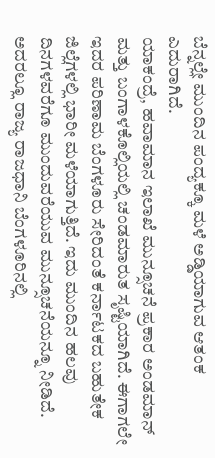ಬೆನ್ನಲ್ಲೇ ಮುಂದಿನ ಪಂದ್ಯಕ್ಕೂ ಮಳೆ ಅಡ್ಡಿಯಾಗುವ ಆತಂಕ ಎದುರಾಗಿದೆ.
ಯಾಕಂದ್ರೆ, ಹವಾಮಾನ ಇಲಾಖೆ ಮುನ್ಸೂಚನೆ ಪ್ರಕಾರ ಅಂಡಮಾನ್ ಮತ್ತು ಬಂಗಾಳಕೊಲ್ಲಿಯಲ್ಲಿ ಚಂಡಮಾರುತ ಸೃಷ್ಟಿಯಾಗಿದೆ. ಈಗಾಗಲೇ ಇದರ ಪರಿಣಾಮ ಬೆಂಗಳೂರು ಸೇರಿದಂತೆ ಕರ್ನಾಟಕದ ಬಹುತೇಕ ಜಿಲ್ಲೆಗಳಲ್ಲಿ ಭಾರೀ ಮಳೆಯಾಗುತ್ತಿದೆ. ಇದು ಮುಂದಿನ ಹಲವು ದಿನಗಳವರೆಗೂ ಮುಂದುವರೆಯುವ ಮುನ್ಸೂಚನೆಯನ್ನೂ ನೀಡಿದೆ.
ಅದರಲ್ಲೂ ರಾಜ್ಯ ರಾಜಧಾನಿ ಬೆಂಗಳೂರಿನಲ್ಲಿ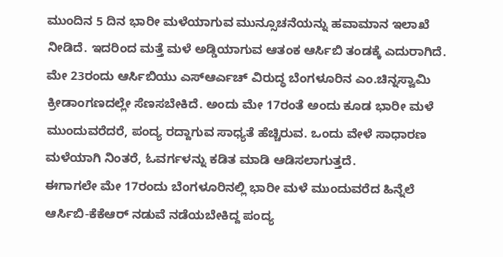ಮುಂದಿನ 5 ದಿನ ಭಾರೀ ಮಳೆಯಾಗುವ ಮುನ್ಸೂಚನೆಯನ್ನು ಹವಾಮಾನ ಇಲಾಖೆ ನೀಡಿದೆ. ಇದರಿಂದ ಮತ್ತೆ ಮಳೆ ಅಡ್ಡಿಯಾಗುವ ಆತಂಕ ಆರ್ಸಿಬಿ ತಂಡಕ್ಕೆ ಎದುರಾಗಿದೆ. ಮೇ 23ರಂದು ಆರ್ಸಿಬಿಯು ಎಸ್ಆರ್ಎಚ್ ವಿರುದ್ಧ ಬೆಂಗಳೂರಿನ ಎಂ.ಚಿನ್ನಸ್ವಾಮಿ ಕ್ರೀಡಾಂಗಣದಲ್ಲೇ ಸೆಣಸಬೇಕಿದೆ. ಅಂದು ಮೇ 17ರಂತೆ ಅಂದು ಕೂಡ ಭಾರೀ ಮಳೆ ಮುಂದುವರೆದರೆ, ಪಂದ್ಯ ರದ್ದಾಗುವ ಸಾಧ್ಯತೆ ಹೆಚ್ಚಿರುವ. ಒಂದು ವೇಳೆ ಸಾಧಾರಣ ಮಳೆಯಾಗಿ ನಿಂತರೆ, ಓವರ್ಗಳನ್ನು ಕಡಿತ ಮಾಡಿ ಆಡಿಸಲಾಗುತ್ತದೆ.
ಈಗಾಗಲೇ ಮೇ 17ರಂದು ಬೆಂಗಳೂರಿನಲ್ಲಿ ಭಾರೀ ಮಳೆ ಮುಂದುವರೆದ ಹಿನ್ನೆಲೆ ಆರ್ಸಿಬಿ-ಕೆಕೆಆರ್ ನಡುವೆ ನಡೆಯಬೇಕಿದ್ದ ಪಂದ್ಯ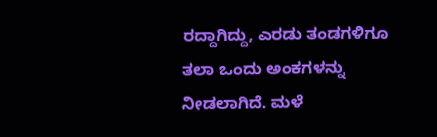ರದ್ದಾಗಿದ್ದು, ಎರಡು ತಂಡಗಳಿಗೂ ತಲಾ ಒಂದು ಅಂಕಗಳನ್ನು ನೀಡಲಾಗಿದೆ. ಮಳೆ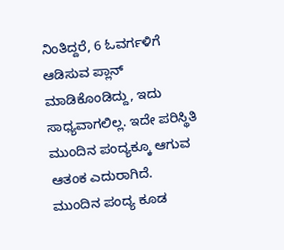ನಿಂತಿದ್ದರೆ, 6 ಓವರ್ಗಳಿಗೆ ಆಡಿಸುವ ಪ್ಲಾನ್ ಮಾಡಿಕೊಂಡಿದ್ದು, ಇದು ಸಾಧ್ಯವಾಗಲಿಲ್ಲ. ಇದೇ ಪರಿಸ್ಥಿತಿ ಮುಂದಿನ ಪಂದ್ಯಕ್ಕೂ ಆಗುವ ಆತಂಕ ಎದುರಾಗಿದೆ.
ಮುಂದಿನ ಪಂದ್ಯ ಕೂಡ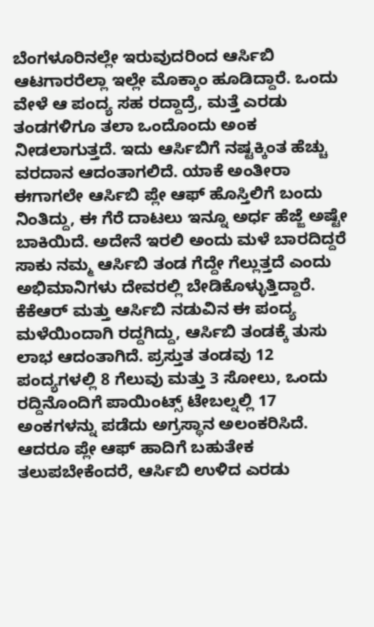ಬೆಂಗಳೂರಿನಲ್ಲೇ ಇರುವುದರಿಂದ ಆರ್ಸಿಬಿ ಆಟಗಾರರೆಲ್ಲಾ ಇಲ್ಲೇ ಮೊಕ್ಕಾಂ ಹೂಡಿದ್ದಾರೆ. ಒಂದು ವೇಳೆ ಆ ಪಂದ್ಯ ಸಹ ರದ್ದಾದ್ರೆ, ಮತ್ತೆ ಎರಡು ತಂಡಗಳಿಗೂ ತಲಾ ಒಂದೊಂದು ಅಂಕ ನೀಡಲಾಗುತ್ತದೆ. ಇದು ಆರ್ಸಿಬಿಗೆ ನಷ್ಟಕ್ಕಿಂತ ಹೆಚ್ಚು ವರದಾನ ಆದಂತಾಗಲಿದೆ. ಯಾಕೆ ಅಂತೀರಾ ಈಗಾಗಲೇ ಆರ್ಸಿಬಿ ಪ್ಲೇ ಆಫ್ ಹೊಸ್ತಿಲಿಗೆ ಬಂದು ನಿಂತಿದ್ದು, ಈ ಗೆರೆ ದಾಟಲು ಇನ್ನೂ ಅರ್ಧ ಹೆಜ್ಜೆ ಅಷ್ಟೇ ಬಾಕಿಯಿದೆ. ಅದೇನೆ ಇರಲಿ ಅಂದು ಮಳೆ ಬಾರದಿದ್ದರೆ ಸಾಕು ನಮ್ಮ ಆರ್ಸಿಬಿ ತಂಡ ಗೆದ್ದೇ ಗೆಲ್ಲುತ್ತದೆ ಎಂದು ಅಭಿಮಾನಿಗಳು ದೇವರಲ್ಲಿ ಬೇಡಿಕೊಳ್ಳುತ್ತಿದ್ದಾರೆ.
ಕೆಕೆಆರ್ ಮತ್ತು ಆರ್ಸಿಬಿ ನಡುವಿನ ಈ ಪಂದ್ಯ ಮಳೆಯಿಂದಾಗಿ ರದ್ದಗಿದ್ದು, ಆರ್ಸಿಬಿ ತಂಡಕ್ಕೆ ತುಸು ಲಾಭ ಆದಂತಾಗಿದೆ. ಪ್ರಸ್ತುತ ತಂಡವು 12 ಪಂದ್ಯಗಳಲ್ಲಿ 8 ಗೆಲುವು ಮತ್ತು 3 ಸೋಲು, ಒಂದು ರದ್ದಿನೊಂದಿಗೆ ಪಾಯಿಂಟ್ಸ್ ಟೇಬಲ್ನಲ್ಲಿ 17 ಅಂಕಗಳನ್ನು ಪಡೆದು ಅಗ್ರಸ್ಥಾನ ಅಲಂಕರಿಸಿದೆ. ಆದರೂ ಪ್ಲೇ ಆಫ್ ಹಾದಿಗೆ ಬಹುತೇಕ ತಲುಪಬೇಕೆಂದರೆ, ಆರ್ಸಿಬಿ ಉಳಿದ ಎರಡು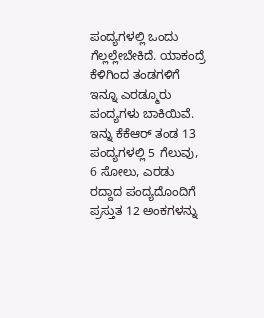ಪಂದ್ಯಗಳಲ್ಲಿ ಒಂದು ಗೆಲ್ಲಲ್ಲೇಬೇಕಿದೆ. ಯಾಕಂದ್ರೆ ಕೆಳಿಗಿಂದ ತಂಡಗಳಿಗೆ ಇನ್ನೂ ಎರಡ್ಮೂರು ಪಂದ್ಯಗಳು ಬಾಕಿಯಿವೆ.
ಇನ್ನು ಕೆಕೆಆರ್ ತಂಡ 13 ಪಂದ್ಯಗಳಲ್ಲಿ 5 ಗೆಲುವು, 6 ಸೋಲು, ಎರಡು ರದ್ದಾದ ಪಂದ್ಯದೊಂದಿಗೆ ಪ್ರಸ್ತುತ 12 ಅಂಕಗಳನ್ನು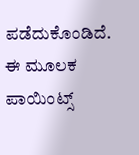ಪಡೆದುಕೊಂಡಿದೆ. ಈ ಮೂಲಕ ಪಾಯಿಂಟ್ಸ್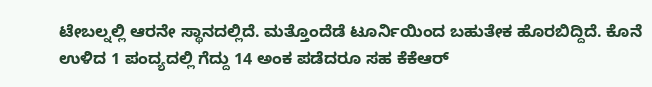ಟೇಬಲ್ನಲ್ಲಿ ಆರನೇ ಸ್ಥಾನದಲ್ಲಿದೆ. ಮತ್ತೊಂದೆಡೆ ಟೂರ್ನಿಯಿಂದ ಬಹುತೇಕ ಹೊರಬಿದ್ದಿದೆ. ಕೊನೆ ಉಳಿದ 1 ಪಂದ್ಯದಲ್ಲಿ ಗೆದ್ದು 14 ಅಂಕ ಪಡೆದರೂ ಸಹ ಕೆಕೆಆರ್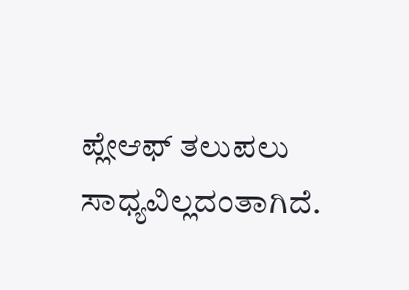ಪ್ಲೇಆಫ್ ತಲುಪಲು ಸಾಧ್ಯವಿಲ್ಲದಂತಾಗಿದೆ.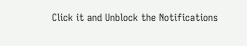Click it and Unblock the Notifications